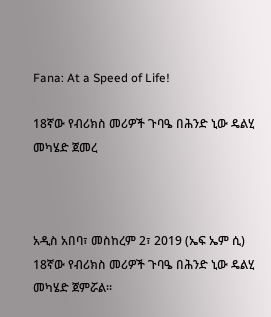Fana: At a Speed of Life!

18ኛው የብሪክስ መሪዎች ጉባዔ በሕንድ ኒው ዴልሂ መካሄድ ጀመረ



አዲስ አበባ፣ መስከረም 2፣ 2019 (ኤፍ ኤም ሲ) 18ኛው የብሪክስ መሪዎች ጉባዔ በሕንድ ኒው ዴልሂ መካሄድ ጀምሯል።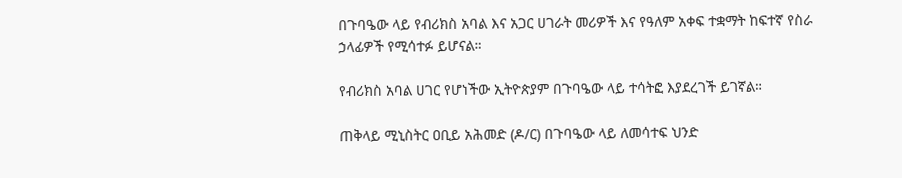በጉባዔው ላይ የብሪክስ አባል እና አጋር ሀገራት መሪዎች እና የዓለም አቀፍ ተቋማት ከፍተኛ የስራ ኃላፊዎች የሚሳተፉ ይሆናል።

የብሪክስ አባል ሀገር የሆነችው ኢትዮጵያም በጉባዔው ላይ ተሳትፎ እያደረገች ይገኛል።

ጠቅላይ ሚኒስትር ዐቢይ አሕመድ (ዶ/ር) በጉባዔው ላይ ለመሳተፍ ህንድ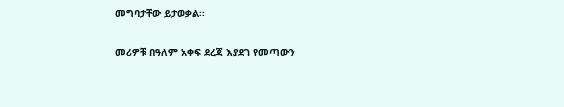መግባታቸው ይታወቃል፡፡

መሪዎቹ በዓለም አቀፍ ደረጃ እያደገ የመጣውን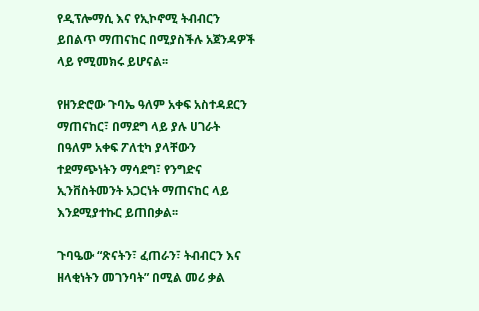የዲፕሎማሲ እና የኢኮኖሚ ትብብርን ይበልጥ ማጠናከር በሚያስችሉ አጀንዳዎች ላይ የሚመክሩ ይሆናል፡፡

የዘንድሮው ጉባኤ ዓለም አቀፍ አስተዳደርን ማጠናከር፣ በማደግ ላይ ያሉ ሀገራት በዓለም አቀፍ ፖለቲካ ያላቸውን ተደማጭነትን ማሳደግ፣ የንግድና ኢንቨስትመንት አጋርነት ማጠናከር ላይ እንደሚያተኩር ይጠበቃል፡፡

ጉባዔው “ጽናትን፣ ፈጠራን፣ ትብብርን እና ዘላቂነትን መገንባት” በሚል መሪ ቃል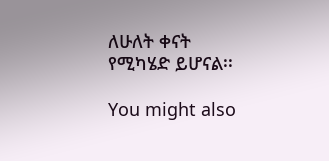ለሁለት ቀናት የሚካሄድ ይሆናል፡፡

You might also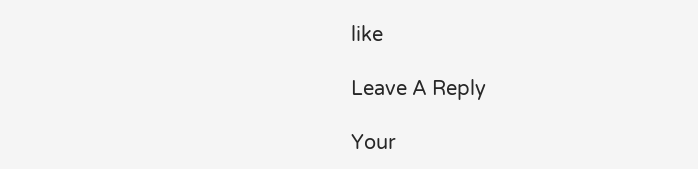like

Leave A Reply

Your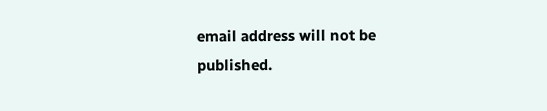email address will not be published.